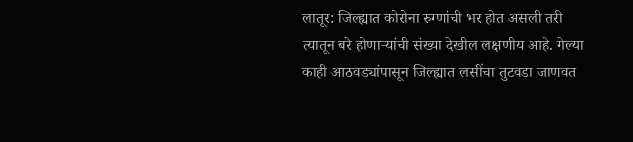लातूर: जिल्ह्यात कोरोना रुग्णांची भर होत असली तरी त्यातून बरे होणाऱ्यांची संख्या देखील लक्षणीय आहे. गेल्या काही आठवड्यांपासून जिल्ह्यात लसींचा तुटवडा जाणवत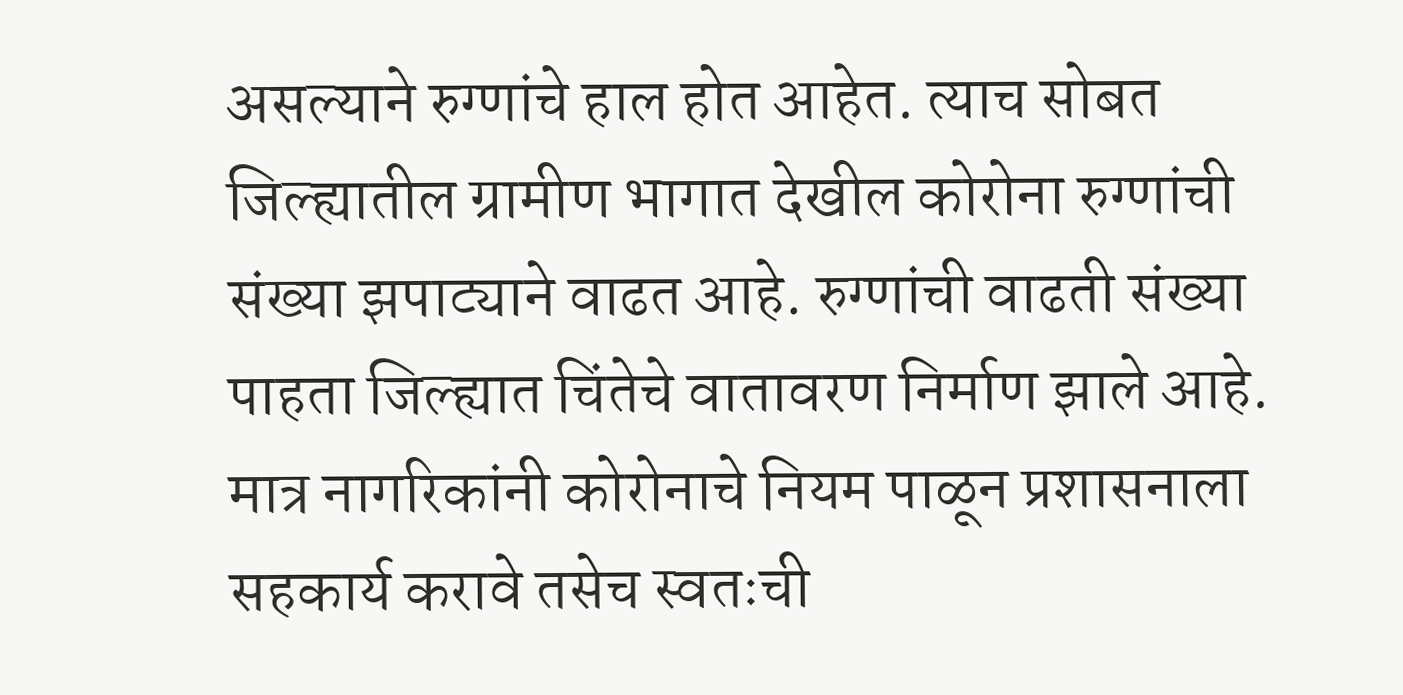असल्याने रुग्णांचे हाल होत आहेत. त्याच सोबत जिल्ह्यातील ग्रामीण भागात देखील कोरोना रुग्णांची संख्या झपाट्याने वाढत आहे. रुग्णांची वाढती संख्या पाहता जिल्ह्यात चिंतेचे वातावरण निर्माण झाले आहे. मात्र नागरिकांनी कोरोनाचे नियम पाळून प्रशासनाला सहकार्य करावे तसेच स्वतःची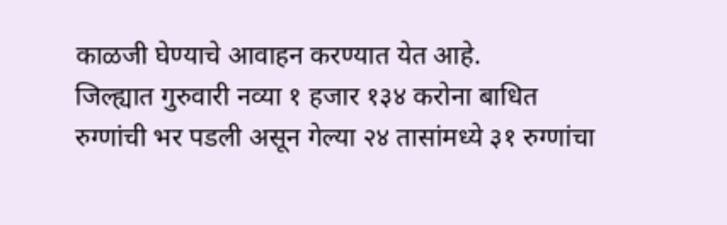काळजी घेण्याचे आवाहन करण्यात येत आहे.
जिल्ह्यात गुरुवारी नव्या १ हजार १३४ करोना बाधित रुग्णांची भर पडली असून गेल्या २४ तासांमध्ये ३१ रुग्णांचा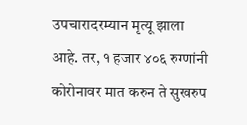उपचारादरम्यान मृत्यू झाला आहे. तर, १ हजार ४०६ रुग्णांनी कोरोनावर मात करुन ते सुखरुप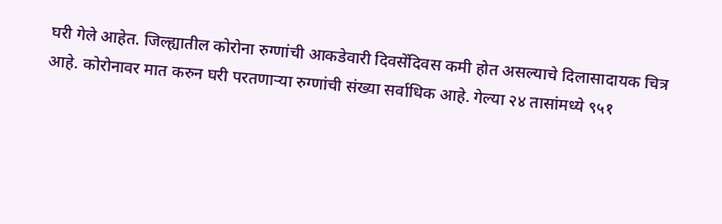घरी गेले आहेत. जिल्ह्यातील कोरोना रुग्णांची आकडेवारी दिवसेंदिवस कमी होत असल्याचे दिलासादायक चित्र आहे. कोरोनावर मात करुन घरी परतणाऱ्या रुग्णांची संख्या सर्वाधिक आहे. गेल्या २४ तासांमध्ये ९५१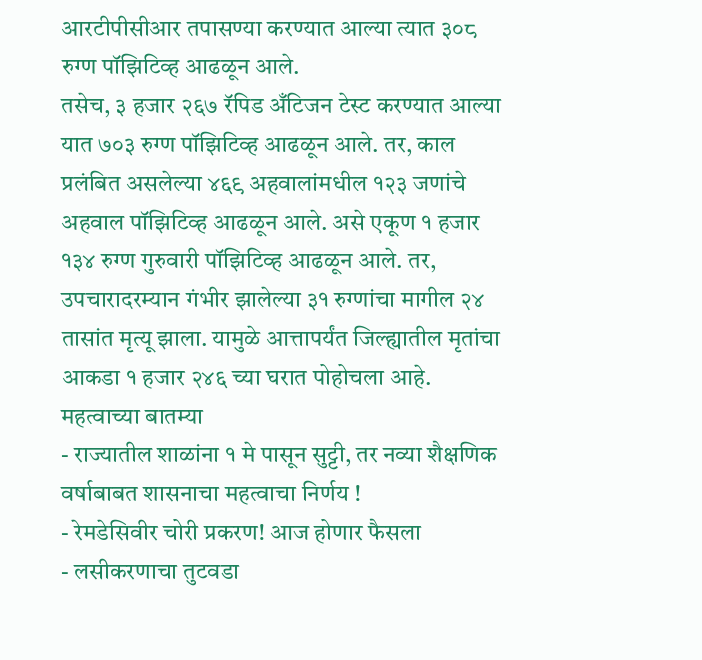आरटीपीसीआर तपासण्या करण्यात आल्या त्यात ३०८ रुग्ण पॉझिटिव्ह आढळून आले.
तसेच, ३ हजार २६७ रॅपिड अँटिजन टेस्ट करण्यात आल्या यात ७०३ रुग्ण पॉझिटिव्ह आढळून आले. तर, काल प्रलंबित असलेल्या ४६९ अहवालांमधील १२३ जणांचे अहवाल पॉझिटिव्ह आढळून आले. असे एकूण १ हजार १३४ रुग्ण गुरुवारी पॉझिटिव्ह आढळून आले. तर, उपचारादरम्यान गंभीर झालेल्या ३१ रुग्णांचा मागील २४ तासांत मृत्यू झाला. यामुळे आत्तापर्यंत जिल्ह्यातील मृतांचा आकडा १ हजार २४६ च्या घरात पोहोचला आहे.
महत्वाच्या बातम्या
- राज्यातील शाळांना १ मे पासून सुट्टी, तर नव्या शैक्षणिक वर्षाबाबत शासनाचा महत्वाचा निर्णय !
- रेमडेसिवीर चोरी प्रकरण! आज होणार फैसला
- लसीकरणाचा तुटवडा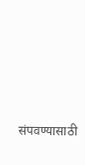संपवण्यासाठी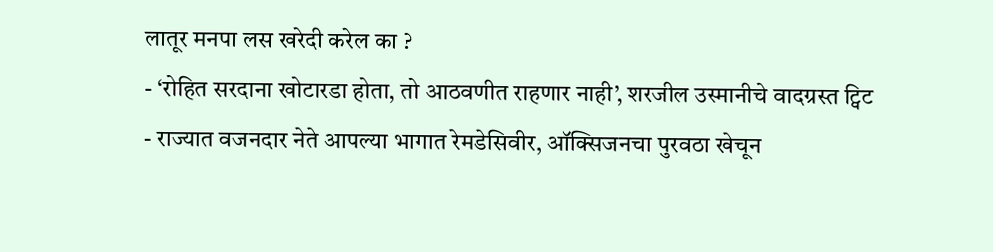लातूर मनपा लस खरेदी करेल का ?
- ‘रोहित सरदाना खोटारडा होता, तो आठवणीत राहणार नाही’, शरजील उस्मानीचे वादग्रस्त ट्विट
- राज्यात वजनदार नेते आपल्या भागात रेमडेसिवीर, ऑक्सिजनचा पुरवठा खेचून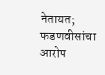नेतायत; फडणवीसांचा आरोप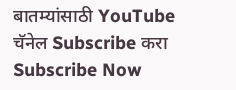बातम्यांसाठी YouTube चॅनेल Subscribe करा
Subscribe Now